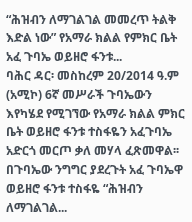“ሕዝብን ለማገልገል መመረጥ ትልቅ እድል ነው” የአማራ ክልል የምክር ቤት አፈ ጉባኤ ወይዘሮ ፋንቱ...
ባሕር ዳር፡ መስከረም 20/2014 ዓ.ም (አሚኮ) 6ኛ መሥራች ጉባኤውን እየካሄደ የሚገኘው የአማራ ክልል ምክር ቤት ወይዘሮ ፋንቱ ተስፋዬን አፈጉባኤ አድርጎ መርጦ ቃለ መሃላ ፈጽመዋል፡፡ በጉባኤው ንግግር ያደረጉት አፈ ጉባኤዋ ወይዘሮ ፋንቱ ተስፋዬ “ሕዝብን ለማገልገል...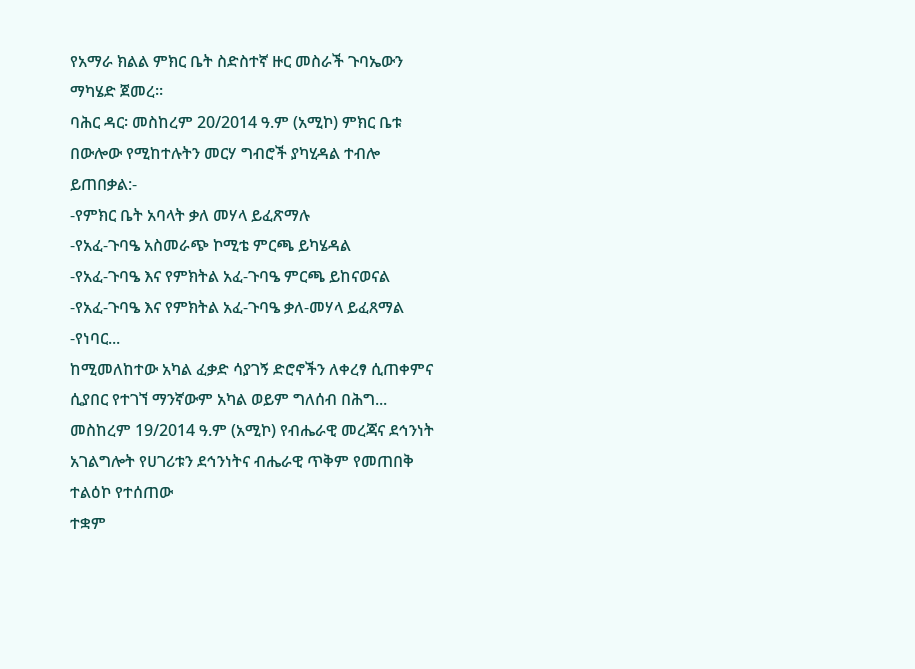የአማራ ክልል ምክር ቤት ስድስተኛ ዙር መስራች ጉባኤውን ማካሄድ ጀመረ።
ባሕር ዳር፡ መስከረም 20/2014 ዓ.ም (አሚኮ) ምክር ቤቱ በውሎው የሚከተሉትን መርሃ ግብሮች ያካሂዳል ተብሎ ይጠበቃል:-
-የምክር ቤት አባላት ቃለ መሃላ ይፈጽማሉ
-የአፈ-ጉባዔ አስመራጭ ኮሚቴ ምርጫ ይካሄዳል
-የአፈ-ጉባዔ እና የምክትል አፈ-ጉባዔ ምርጫ ይከናወናል
-የአፈ-ጉባዔ እና የምክትል አፈ-ጉባዔ ቃለ-መሃላ ይፈጸማል
-የነባር...
ከሚመለከተው አካል ፈቃድ ሳያገኝ ድሮኖችን ለቀረፃ ሲጠቀምና ሲያበር የተገኘ ማንኛውም አካል ወይም ግለሰብ በሕግ...
መስከረም 19/2014 ዓ.ም (አሚኮ) የብሔራዊ መረጃና ደኅንነት አገልግሎት የሀገሪቱን ደኅንነትና ብሔራዊ ጥቅም የመጠበቅ ተልዕኮ የተሰጠው
ተቋም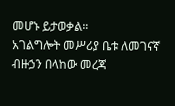መሆኑ ይታወቃል።
አገልግሎት መሥሪያ ቤቱ ለመገናኛ ብዙኃን በላከው መረጃ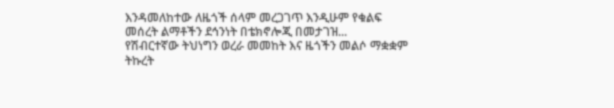እንዳመለከተው ለዜጎች ሰላም መረጋገጥ እንዲሁም የቁልፍ መሰረት ልማቶችን ደኅንነት በቴክኖሎጂ በመታገዝ...
የሽብርተኛው ትህነግን ወረራ መመከት እና ዜጎችን መልሶ ማቋቋም ትኩረት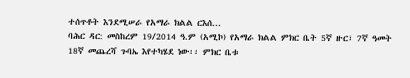ተሰጥቶት እንደሚሠራ የአማራ ክልል ርእሰ...
ባሕር ዳር: መስከረም 19/2014 ዓ.ም (አሚኮ) የአማራ ክልል ምክር ቤት 5ኛ ዙር፣ 7ኛ ዓመት 18ኛ መጨረሻ ጉባኤ እየተካሄደ ነው፡፡ ምክር ቤቱ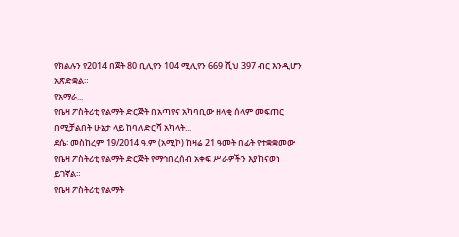የክልሉን የ2014 በጀት 80 ቢሊየን 104 ሚሊየን 669 ሺህ 397 ብር እንዲሆን አጽድቋል።
የአማራ...
የቤዛ ፖስትሪቲ የልማት ድርጅት በአጣየና አካባቢው ዘላቂ ሰላም መፍጠር በሚቻልበት ሁኔታ ላይ ከባለድርሻ አካላት...
ደሴ፡ መስከረም 19/2014 ዓ.ም (አሚኮ) ከዛሬ 21 ዓመት በፊት የተቋቋመው የቤዛ ፖስትሪቲ የልማት ድርጅት የማኅበረሰብ አቀፍ ሥራዎችን እያከናወነ ይገኛል።
የቤዛ ፖስትሪቲ የልማት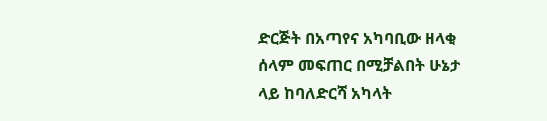ድርጅት በአጣየና አካባቢው ዘላቂ ሰላም መፍጠር በሚቻልበት ሁኔታ ላይ ከባለድርሻ አካላት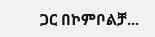ጋር በኮምቦልቻ...